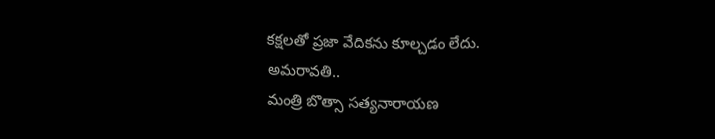కక్షలతో ప్రజా వేదికను కూల్చడం లేదు.
అమరావతి..
మంత్రి బొత్సా సత్యనారాయణ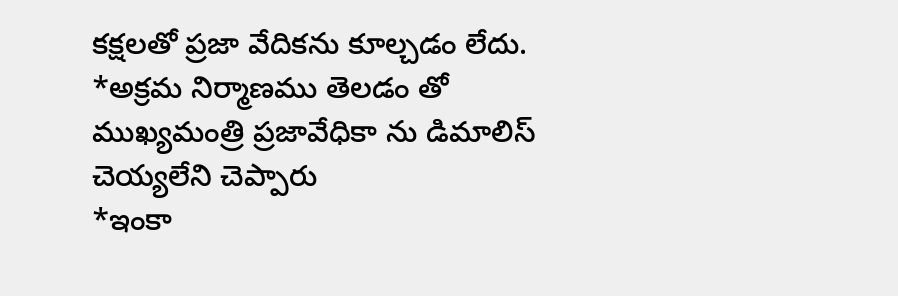కక్షలతో ప్రజా వేదికను కూల్చడం లేదు.
*అక్రమ నిర్మాణము తెలడం తో ముఖ్యమంత్రి ప్రజావేధికా ను డిమాలిస్ చెయ్యలేని చెప్పారు
*ఇంకా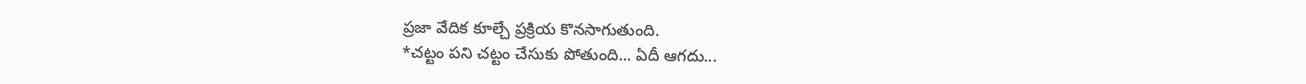ప్రజా వేదిక కూల్చే ప్రక్రియ కొనసాగుతుంది.
*చట్టం పని చట్టం చేసుకు పోతుంది... ఏదీ ఆగదు...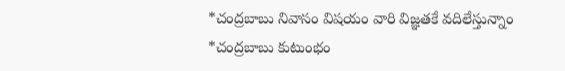*చంద్రబాబు నివాసం విషయం వారి విజ్ఞతకే వదిలేస్తున్నాం
*చంద్రబాబు కుటుంభం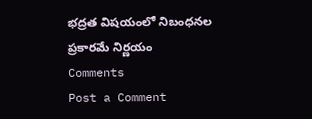భద్రత విషయంలో నిబంధనల ప్రకారమే నిర్ణయం
Comments
Post a Comment